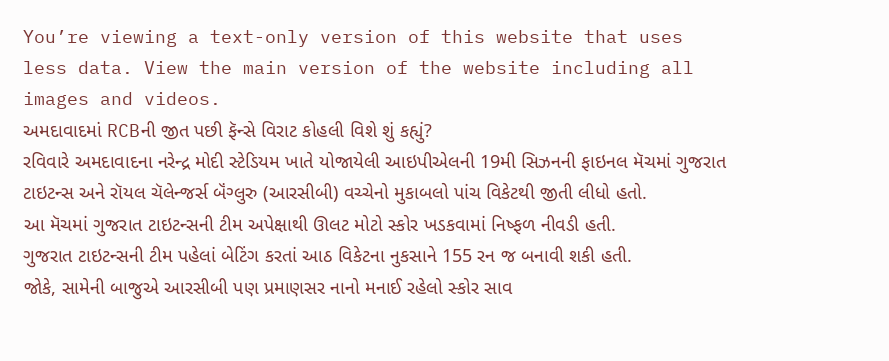You’re viewing a text-only version of this website that uses less data. View the main version of the website including all images and videos.
અમદાવાદમાં RCBની જીત પછી ફૅન્સે વિરાટ કોહલી વિશે શું કહ્યું?
રવિવારે અમદાવાદના નરેન્દ્ર મોદી સ્ટેડિયમ ખાતે યોજાયેલી આઇપીએલની 19મી સિઝનની ફાઇનલ મૅચમાં ગુજરાત ટાઇટન્સ અને રૉયલ ચૅલેન્જર્સ બૅંગ્લુરુ (આરસીબી) વચ્ચેનો મુકાબલો પાંચ વિકેટથી જીતી લીધો હતો.
આ મૅચમાં ગુજરાત ટાઇટન્સની ટીમ અપેક્ષાથી ઊલટ મોટો સ્કોર ખડકવામાં નિષ્ફળ નીવડી હતી.
ગુજરાત ટાઇટન્સની ટીમ પહેલાં બેટિંગ કરતાં આઠ વિકેટના નુકસાને 155 રન જ બનાવી શકી હતી.
જોકે, સામેની બાજુએ આરસીબી પણ પ્રમાણસર નાનો મનાઈ રહેલો સ્કોર સાવ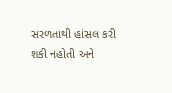સરળતાથી હાંસલ કરી શકી નહોતી અને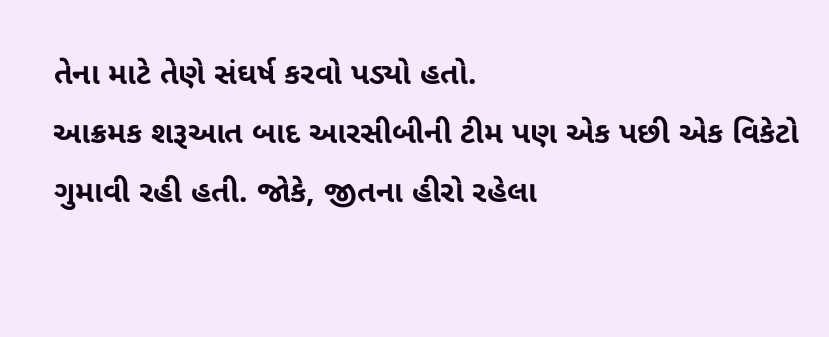તેના માટે તેણે સંઘર્ષ કરવો પડ્યો હતો.
આક્રમક શરૂઆત બાદ આરસીબીની ટીમ પણ એક પછી એક વિકેટો ગુમાવી રહી હતી. જોકે, જીતના હીરો રહેલા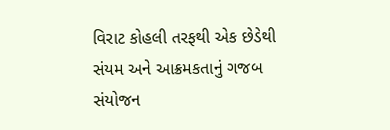વિરાટ કોહલી તરફથી એક છેડેથી સંયમ અને આક્રમકતાનું ગજબ સંયોજન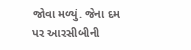જોવા મળ્યું. જેના દમ પર આરસીબીની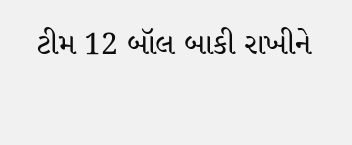ટીમ 12 બૉલ બાકી રાખીને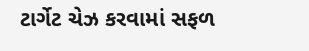ટાર્ગેટ ચેઝ કરવામાં સફળ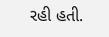રહી હતી.